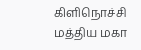கிளிநொச்சி மத்திய மகா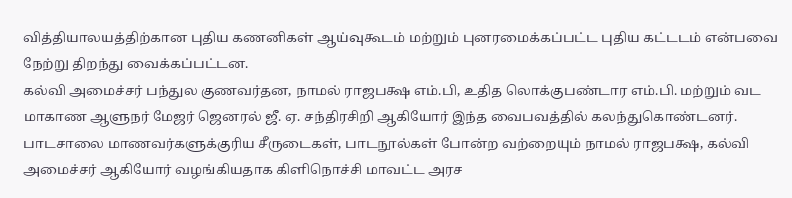வித்தியாலயத்திற்கான புதிய கணனிகள் ஆய்வுகூடம் மற்றும் புனரமைக்கப்பட்ட புதிய கட்டடம் என்பவை நேற்று திறந்து வைக்கப்பட்டன.
கல்வி அமைச்சர் பந்துல குணவர்தன, நாமல் ராஜபக்ஷ எம்.பி, உதித லொக்குபண்டார எம்.பி. மற்றும் வட மாகாண ஆளுநர் மேஜர் ஜெனரல் ஜீ. ஏ. சந்திரசிறி ஆகியோர் இந்த வைபவத்தில் கலந்துகொண்டனர்.
பாடசாலை மாணவர்களுக்குரிய சீருடைகள், பாடநூல்கள் போன்ற வற்றையும் நாமல் ராஜபக்ஷ, கல்வி அமைச்சர் ஆகியோர் வழங்கியதாக கிளிநொச்சி மாவட்ட அரச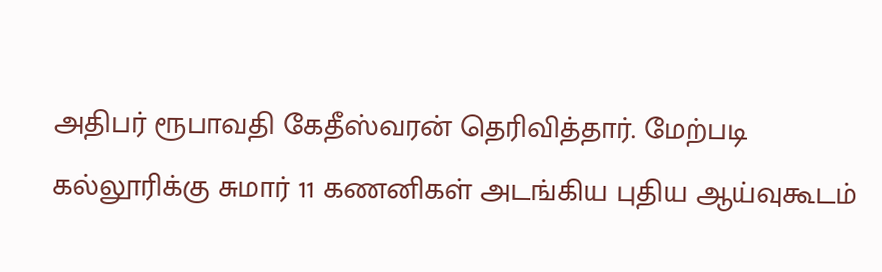அதிபர் ரூபாவதி கேதீஸ்வரன் தெரிவித்தார். மேற்படி கல்லூரிக்கு சுமார் 11 கணனிகள் அடங்கிய புதிய ஆய்வுகூடம்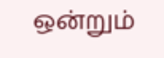ஒன்றும்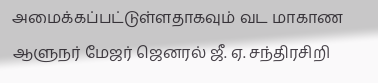அமைக்கப்பட்டுள்ளதாகவும் வட மாகாண ஆளுநர் மேஜர் ஜெனரல் ஜீ. ஏ. சந்திரசிறி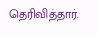தெரிவித்தார்.